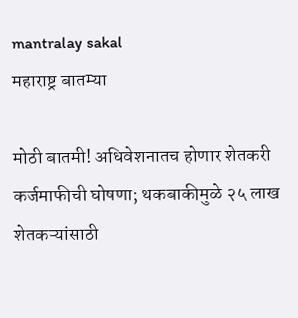mantralay sakal
महाराष्ट्र बातम्या

मोठी बातमी! अधिवेशनातच होणार शेतकरी कर्जमाफीची घोषणा; थकबाकीमुळे २५ लाख शेतकऱ्यांसाठी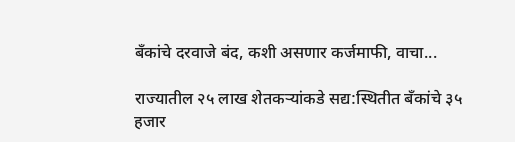बॅंकांचे दरवाजे बंद, कशी असणार कर्जमाफी, वाचा...

राज्यातील २५ लाख शेतकऱ्यांकडे सद्य:स्थितीत बॅंकांचे ३५ हजार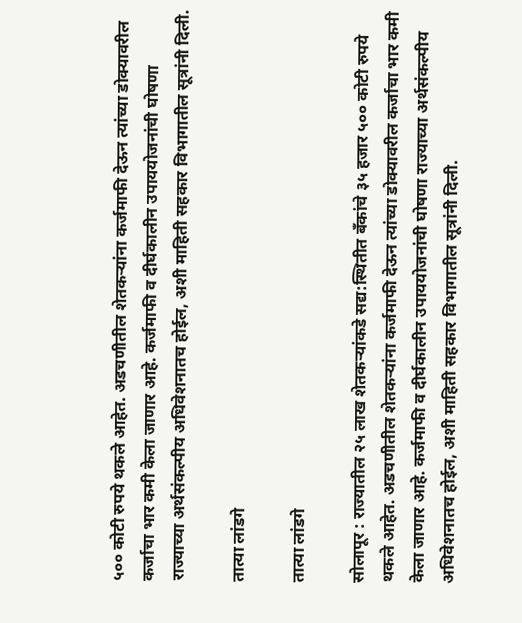५०० कोटी रुपये थकले आहेत. अडचणीतील शेतकऱ्यांना कर्जमाफी देऊन त्यांच्या डोक्यावरील कर्जाचा भार कमी केला जाणार आहे. कर्जमाफी व दीर्घकालीन उपाययोजनांची घोषणा राज्याच्या अर्थसंकल्पीय अधिवेशनातच होईल, अशी माहिती सहकार विभागातील सूत्रांनी दिली.

तात्या लांडगे

तात्या लांडगे

सोलापूर : राज्यातील २५ लाख शेतकऱ्यांकडे सद्य:स्थितीत बॅंकांचे ३५ हजार ५०० कोटी रुपये थकले आहेत. अडचणीतील शेतकऱ्यांना कर्जमाफी देऊन त्यांच्या डोक्यावरील कर्जाचा भार कमी केला जाणार आहे. कर्जमाफी व दीर्घकालीन उपाययोजनांची घोषणा राज्याच्या अर्थसंकल्पीय अधिवेशनातच होईल, अशी माहिती सहकार विभागातील सूत्रांनी दिली.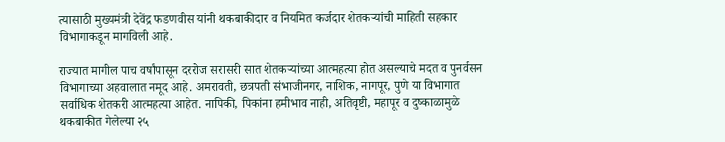त्यासाठी मुख्यमंत्री देवेंद्र फडणवीस यांनी थकबाकीदार व नियमित कर्जदार शेतकऱ्यांची माहिती सहकार विभागाकडून मागविली आहे.

राज्यात मागील पाच वर्षांपासून दररोज सरासरी सात शेतकऱ्यांच्या आत्महत्या होत असल्याचे मदत व पुनर्वसन विभागाच्या अहवालात नमूद आहे. अमरावती, छत्रपती संभाजीनगर, नाशिक, नागपूर, पुणे या विभागात सर्वाधिक शेतकरी आत्महत्या आहेत. नापिकी, पिकांना हमीभाव नाही, अतिवृष्टी, महापूर व दुष्काळामुळे थकबाकीत गेलेल्या २५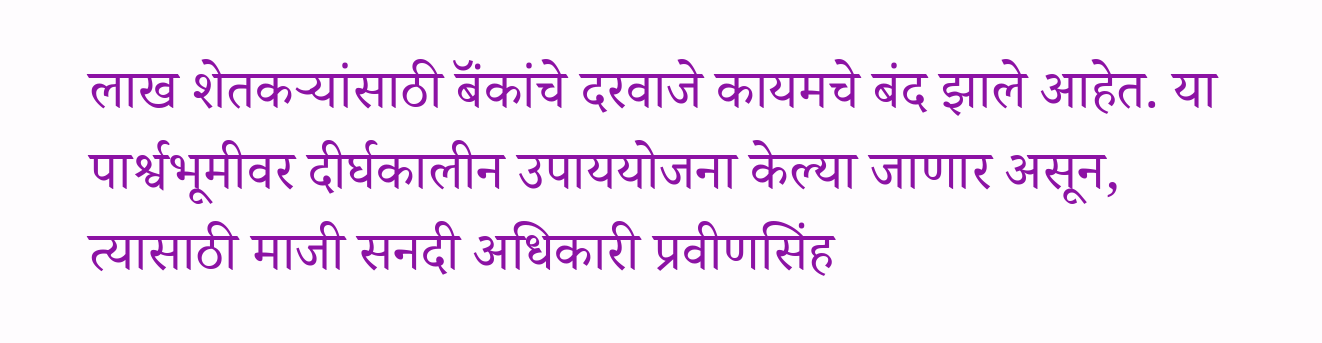लाख शेतकऱ्यांसाठी बॅंकांचे दरवाजे कायमचे बंद झाले आहेत. या पार्श्वभूमीवर दीर्घकालीन उपाययोजना केल्या जाणार असून, त्यासाठी माजी सनदी अधिकारी प्रवीणसिंह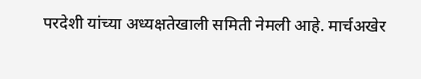परदेशी यांच्या अध्यक्षतेखाली समिती नेमली आहे. मार्चअखेर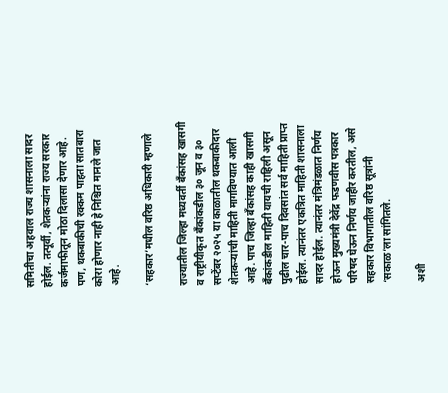समितीचा अहवाल राज्य शासनाला सादर होईल. तत्पूर्वी, शेतकऱ्यांना राज्य सरकार कर्जमाफीतून मोठा दिलासा देणार आहे. पण, थकबाकीची रक्कम पाहता सातबारा कोरा होणार नाही हे निश्चित मानले जात आहे.

‘सहकार’मधील वरिष्ठ अधिकारी म्हणाले

राज्यातील जिल्हा मध्यवर्ती बॅंकांसह खासगी व राष्ट्रीयीकृत बॅंकांकडील ३० जून व ३० सप्टेंबर २०२५ या काळातील थकबाकीदार शेतकऱ्यांची माहिती मागविण्यात आली आहे. पाच जिल्हा बॅंकांसह काही खासगी बॅंकांकडील माहिती यायची राहिली असून पुढील चार-पाच दिवसांत सर्व माहिती प्राप्त होईल. त्यानंतर एकत्रित माहिती शासनाला सादर होईल. त्यानंतर मंत्रिमंडळात निर्णय होऊन मुख्यमंत्री देवेंद्र फडणवीस पत्रकार परिषद घेऊन निर्णय जाहीर करतील, असे सहकार विभागातील वरिष्ठ सूत्रांनी ‘सकाळ’ला सांगितले.

अशी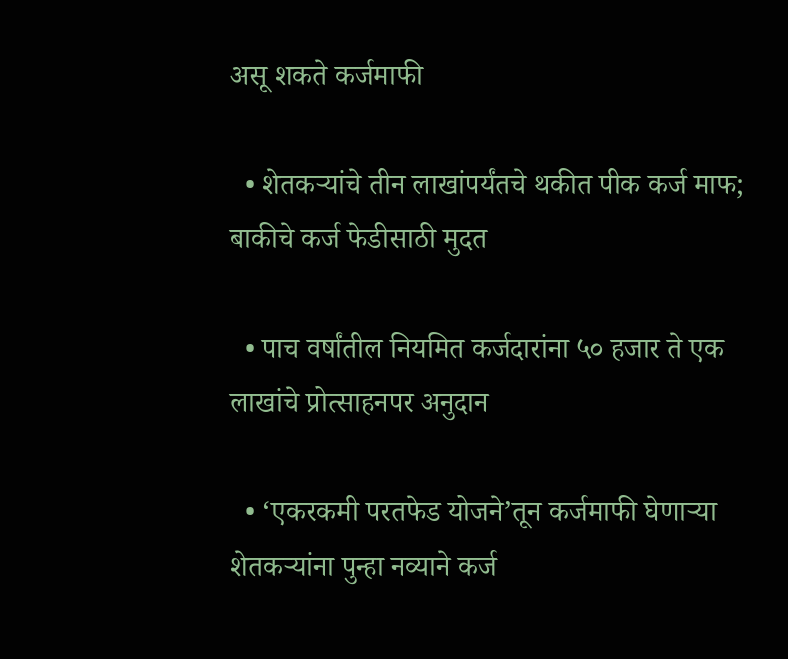असू शकते कर्जमाफी

  • शेतकऱ्यांचे तीन लाखांपर्यंतचे थकीत पीक कर्ज माफ; बाकीचे कर्ज फेडीसाठी मुदत

  • पाच वर्षांतील नियमित कर्जदारांना ५० हजार ते एक लाखांचे प्रोत्साहनपर अनुदान

  • ‘एकरकमी परतफेड योजने’तून कर्जमाफी घेणाऱ्या शेतकऱ्यांना पुन्हा नव्याने कर्ज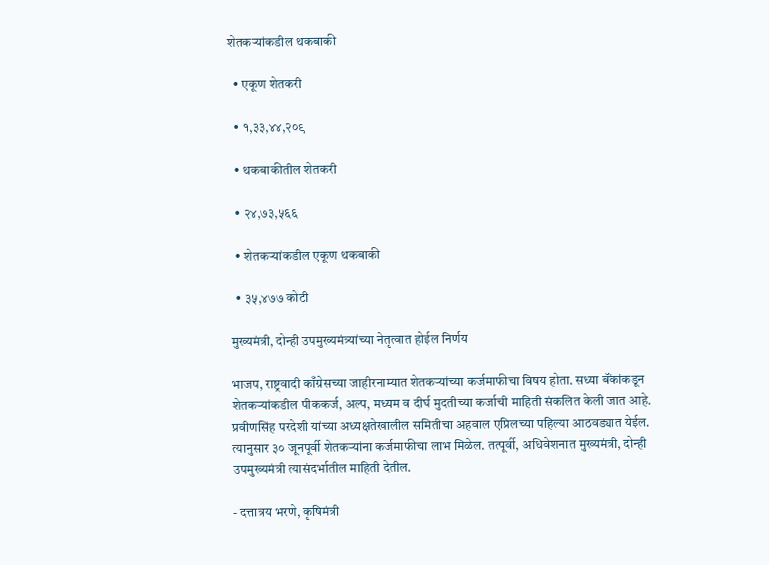शेतकऱ्यांकडील थकबाकी

  • एकूण शेतकरी

  • १,३३,४४,२०९

  • थकबाकीतील शेतकरी

  • २४,७३,५६६

  • शेतकऱ्यांकडील एकूण थकबाकी

  • ३५,४७७ कोटी

मुख्यमंत्री, दोन्ही उपमुख्यमंत्र्यांच्या नेतृत्वात होईल निर्णय

भाजप, राष्ट्रवादी काँग्रेसच्या जाहीरनाम्यात शेतकऱ्यांच्या कर्जमाफीचा विषय होता. सध्या बॅंकांकडून शेतकऱ्यांकडील पीककर्ज, अल्प, मध्यम व दीर्घ मुदतीच्या कर्जाची माहिती संकलित केली जात आहे. प्रवीणसिंह परदेशी यांच्या अध्यक्षतेखालील समितीचा अहवाल एप्रिलच्या पहिल्या आठवड्यात येईल. त्यानुसार ३० जूनपूर्वी शेतकऱ्यांना कर्जमाफीचा लाभ मिळेल. तत्पूर्वी, अधिवेशनात मुख्यमंत्री, दोन्ही उपमुख्यमंत्री त्यासंदर्भातील माहिती देतील.

- दत्तात्रय भरणे, कृषिमंत्री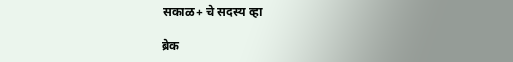सकाळ+ चे सदस्य व्हा

ब्रेक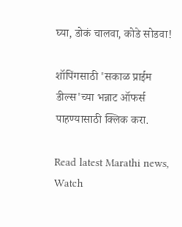घ्या, डोकं चालवा, कोडे सोडवा!

शॉपिंगसाठी 'सकाळ प्राईम डील्स'च्या भन्नाट ऑफर्स पाहण्यासाठी क्लिक करा.

Read latest Marathi news, Watch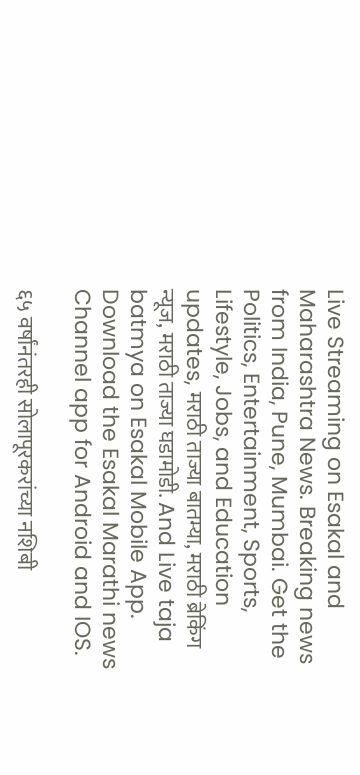Live Streaming on Esakal and Maharashtra News. Breaking news from India, Pune, Mumbai. Get the Politics, Entertainment, Sports, Lifestyle, Jobs, and Education updates, मराठी ताज्या बातम्या, मराठी ब्रेकिंग न्यूज, मराठी ताज्या घडामोडी. And Live taja batmya on Esakal Mobile App. Download the Esakal Marathi news Channel app for Android and IOS.

६५ वर्षांनंतरही सोलापूरकरांच्या नशिबी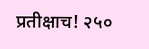प्रतीक्षाच! २५०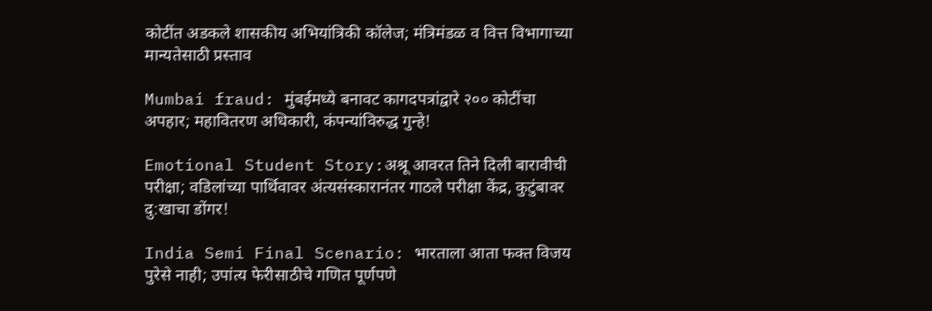कोटींत अडकले शासकीय अभियांत्रिकी कॉलेज; मंत्रिमंडळ व वित्त विभागाच्या मान्यतेसाठी प्रस्ताव

Mumbai fraud: मुंबईमध्ये बनावट कागदपत्रांद्वारे २०० कोटींचा अपहार; महावितरण अधिकारी, कंपन्यांविरुद्ध गुन्हे!

Emotional Student Story:अश्रू आवरत तिने दिली बारावीची परीक्षा; वडिलांच्या पार्थिवावर अंत्यसंस्कारानंतर गाठले परीक्षा केंद्र, कुटुंबावर दु:खाचा डोंगर!

India Semi Final Scenario: भारताला आता फक्त विजय पुरेसे नाही; उपांत्य फेरीसाठीचे गणित पूर्णपणे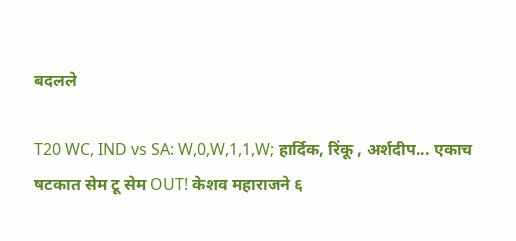बदलले

T20 WC, IND vs SA: W,0,W,1,1,W; हार्दिक, रिंकू , अर्शदीप... एकाच षटकात सेम टू सेम OUT! केशव महाराजने ६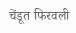चेंडूत फिरवली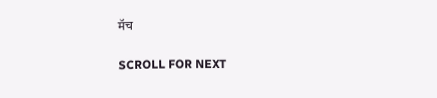मॅच

SCROLL FOR NEXT